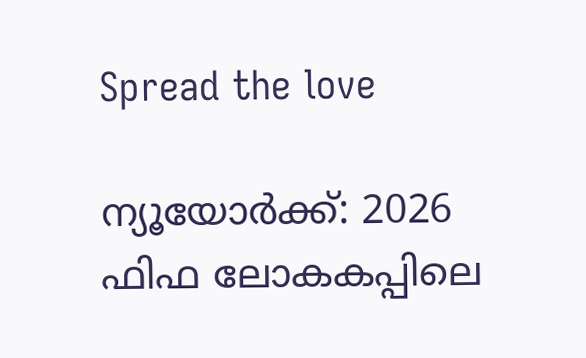Spread the love

ന്യൂയോര്‍ക്ക്: 2026 ഫിഫ ലോകകപ്പിലെ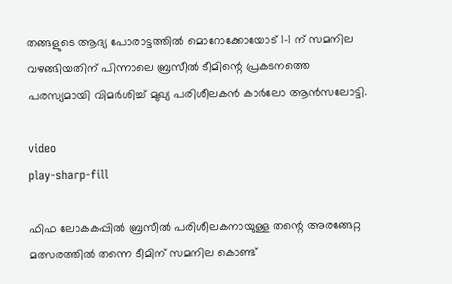തങ്ങളുടെ ആദ്യ പോരാട്ടത്തില്‍ മൊറോക്കോയോട് 1-1 ന് സമനില വഴങ്ങിയതിന് പിന്നാലെ ബ്രസീല്‍ ടീമിന്റെ പ്രകടനത്തെ പരസ്യമായി വിമര്‍ശിച്ച്‌ മുഖ്യ പരിശീലകന്‍ കാര്‍ലോ ആന്‍സലോട്ടി.

video
play-sharp-fill

ഫിഫ ലോകകപ്പില്‍ ബ്രസീല്‍ പരിശീലകനായുള്ള തന്റെ അരങ്ങേറ്റ മത്സരത്തില്‍ തന്നെ ടീമിന് സമനില കൊണ്ട്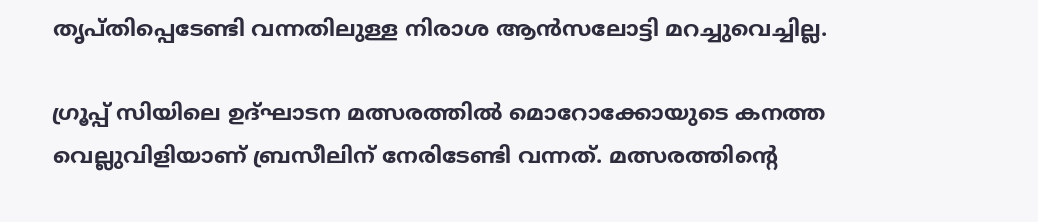തൃപ്തിപ്പെടേണ്ടി വന്നതിലുള്ള നിരാശ ആന്‍സലോട്ടി മറച്ചുവെച്ചില്ല.

ഗ്രൂപ്പ് സിയിലെ ഉദ്ഘാടന മത്സരത്തില്‍ മൊറോക്കോയുടെ കനത്ത വെല്ലുവിളിയാണ് ബ്രസീലിന് നേരിടേണ്ടി വന്നത്. മത്സരത്തിന്റെ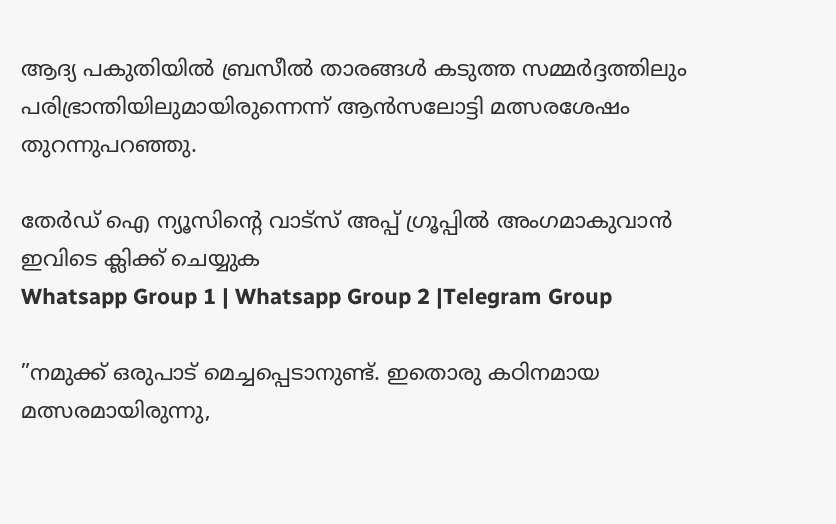ആദ്യ പകുതിയില്‍ ബ്രസീല്‍ താരങ്ങള്‍ കടുത്ത സമ്മര്‍ദ്ദത്തിലും പരിഭ്രാന്തിയിലുമായിരുന്നെന്ന് ആന്‍സലോട്ടി മത്സരശേഷം തുറന്നുപറഞ്ഞു.

തേർഡ് ഐ ന്യൂസിന്റെ വാട്സ് അപ്പ് ഗ്രൂപ്പിൽ അംഗമാകുവാൻ ഇവിടെ ക്ലിക്ക് ചെയ്യുക
Whatsapp Group 1 | Whatsapp Group 2 |Telegram Group

”നമുക്ക് ഒരുപാട് മെച്ചപ്പെടാനുണ്ട്. ഇതൊരു കഠിനമായ മത്സരമായിരുന്നു,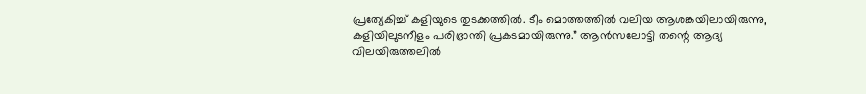പ്രത്യേകിച്ച്‌ കളിയുടെ തുടക്കത്തില്‍. ടീം മൊത്തത്തില്‍ വലിയ ആശങ്കയിലായിരുന്നു,
കളിയിലുടനീളം പരിഭ്രാന്തി പ്രകടമായിരുന്നു.” ആന്‍സലോട്ടി തന്റെ ആദ്യ വിലയിരുത്തലില്‍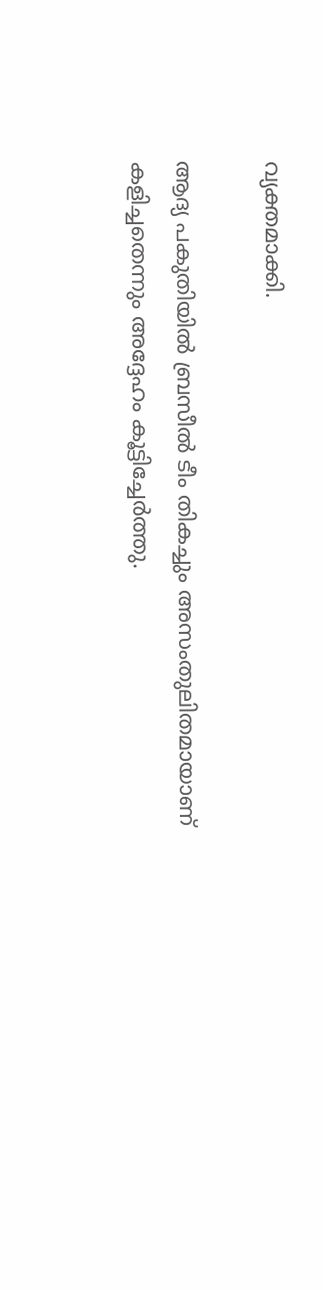വ്യക്തമാക്കി.

ആദ്യ പകുതിയില്‍ ബ്രസീല്‍ ടീം തികച്ചും അസംതുലിതമായാണ് കളിച്ചതെന്നും അദ്ദേഹം കൂട്ടിച്ചേര്‍ത്തു.